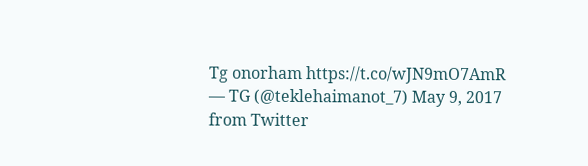Tg onorham https://t.co/wJN9mO7AmR
— TG (@teklehaimanot_7) May 9, 2017
from Twitter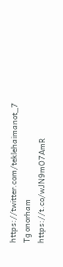https://twitter.com/teklehaimanot_7
Tg onorham https://t.co/wJN9mO7AmR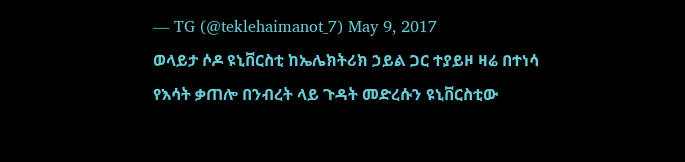— TG (@teklehaimanot_7) May 9, 2017
ወላይታ ሶዶ ዩኒቨርስቲ ከኤሌክትሪክ ኃይል ጋር ተያይዞ ዛሬ በተነሳ የእሳት ቃጠሎ በንብረት ላይ ጉዳት መድረሱን ዩኒቨርስቲው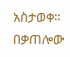አስታወቀ። በቃጠሎው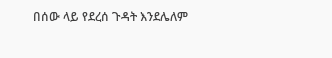በሰው ላይ የደረሰ ጉዳት እንደሌለም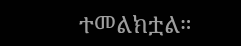ተመልክቷል።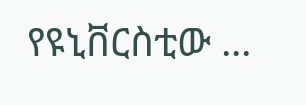የዩኒቨርስቲው ...